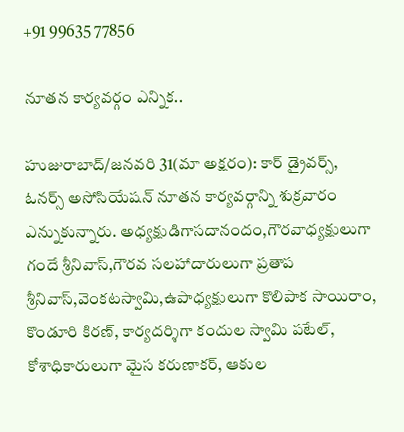+91 99635 77856

నూతన కార్యవర్గం ఎన్నిక..

హుజురాబాద్/జనవరి 31(మా అక్షరం): కార్ డ్రైవర్స్, ఓనర్స్ అసోసియేషన్ నూతన కార్యవర్గాన్ని శుక్రవారం ఎన్నుకున్నారు. అధ్యక్షుడిగాసదానందం,గౌరవాధ్యక్షులుగా గందే శ్రీనివాస్,గౌరవ సలహాదారులుగా ప్రతాప శ్రీనివాస్,వెంకటస్వామి,ఉపాధ్యక్షులుగా కొలిపాక సాయిరాం, కొండూరి కిరణ్, కార్యదర్శిగా కందుల స్వామి పటేల్, కోశాధికారులుగా మైస కరుణాకర్, ఆకుల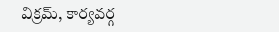విక్రమ్, కార్యవర్గ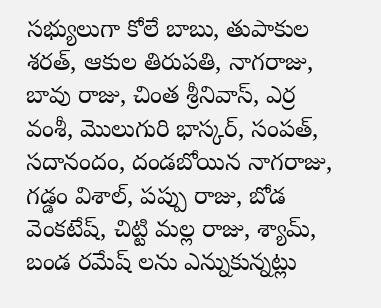సభ్యులుగా కోలే బాబు, తుపాకుల శరత్, ఆకుల తిరుపతి, నాగరాజు, బావు రాజు, చింత శ్రీనివాస్, ఎర్ర వంశీ, మొలుగురి భాస్కర్, సంపత్, సదానందం, దండబోయిన నాగరాజు, గడ్డం విశాల్, పప్పు రాజు, బోడ వెంకటేష్, చిట్టి మల్ల రాజు, శ్యామ్, బండ రమేష్ లను ఎన్నుకున్నట్లు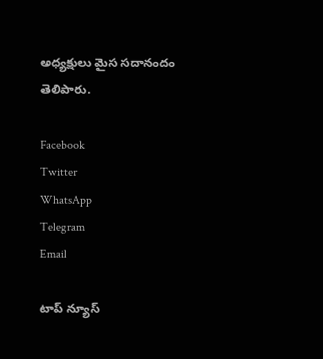అధ్యక్షులు మైస సదానందం తెలిపారు.

Facebook
Twitter
WhatsApp
Telegram
Email

టాప్ న్యూస్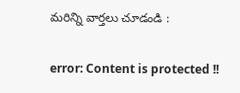మరిన్ని వార్తలు చూడండి :

error: Content is protected !!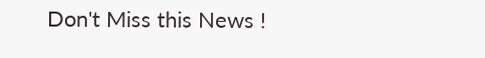Don't Miss this News !